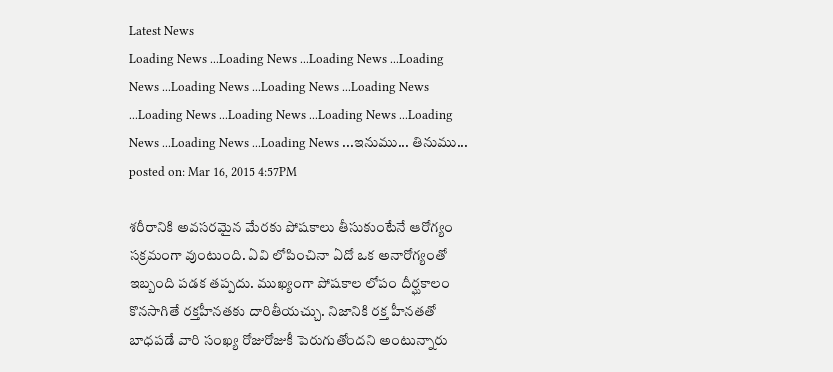Latest News
Loading News ...Loading News ...Loading News ...Loading News ...Loading News ...Loading News ...Loading News ...Loading News ...Loading News ...Loading News ...Loading News ...Loading News ...Loading News ...ఇనుము... తినుము...
posted on: Mar 16, 2015 4:57PM

శరీరానికి అవసరమైన మేరకు పోషకాలు తీసుకుంటేనే ఆరోగ్యం సక్రమంగా వుంటుంది. ఏవి లోపించినా ఏదో ఒక అనారోగ్యంతో ఇబ్బంది పడక తప్పదు. ముఖ్యంగా పోషకాల లోపం దీర్ఘకాలం కొనసాగితే రక్తహీనతకు దారితీయచ్చు. నిజానికి రక్త హీనతతో బాధపడే వారి సంఖ్య రోజురోజుకీ పెరుగుతోందని అంటున్నారు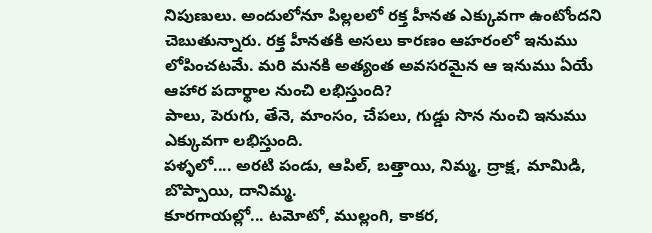నిపుణులు. అందులోనూ పిల్లలలో రక్త హీనత ఎక్కువగా ఉంటోందని చెబుతున్నారు. రక్త హీనతకి అసలు కారణం ఆహరంలో ఇనుము లోపించటమే. మరి మనకి అత్యంత అవసరమైన ఆ ఇనుము ఏయే ఆహార పదార్థాల నుంచి లభిస్తుంది?
పాలు, పెరుగు, తేనె, మాంసం, చేపలు, గుడ్డు సొన నుంచి ఇనుము ఎక్కువగా లభిస్తుంది.
పళ్ళలో.... అరటి పండు, ఆపిల్, బత్తాయి, నిమ్మ, ద్రాక్ష, మామిడి, బొప్పాయి, దానిమ్మ.
కూరగాయల్లో... టమోటో, ముల్లంగి, కాకర,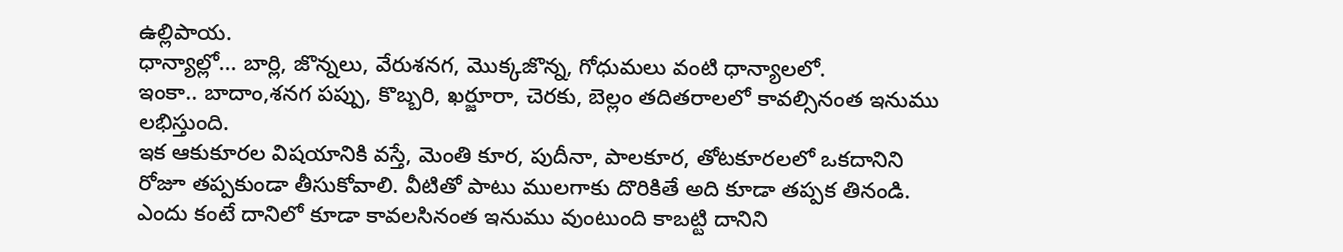ఉల్లిపాయ.
ధాన్యాల్లో... బార్లి, జొన్నలు, వేరుశనగ, మొక్కజొన్న, గోధుమలు వంటి ధాన్యాలలో.
ఇంకా.. బాదాం,శనగ పప్పు, కొబ్బరి, ఖర్జూరా, చెరకు, బెల్లం తదితరాలలో కావల్సినంత ఇనుము లభిస్తుంది.
ఇక ఆకుకూరల విషయానికి వస్తే, మెంతి కూర, పుదీనా, పాలకూర, తోటకూరలలో ఒకదానిని రోజూ తప్పకుండా తీసుకోవాలి. వీటితో పాటు ములగాకు దొరికితే అది కూడా తప్పక తినండి. ఎందు కంటే దానిలో కూడా కావలసినంత ఇనుము వుంటుంది కాబట్టి దానిని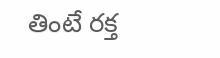తింటే రక్త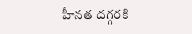హీనత దగ్గరకి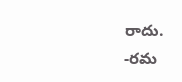రాదు.
-రమ